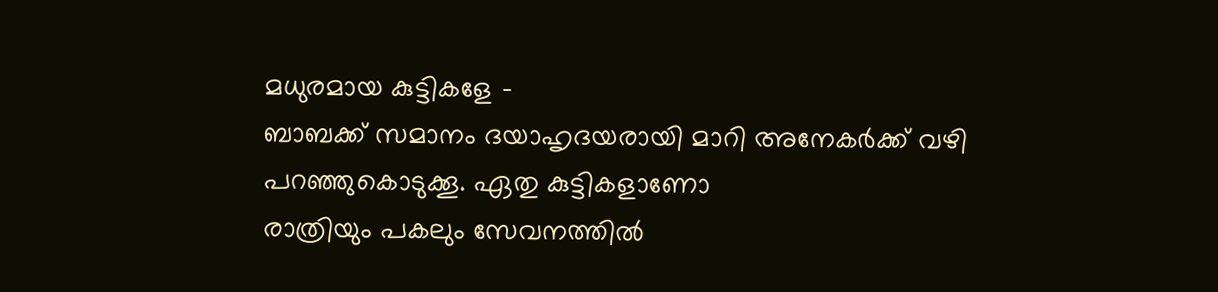മധുരമായ കുട്ടികളേ -
ബാബക്ക് സമാനം ദയാഹൃദയരായി മാറി അനേകർക്ക് വഴി പറഞ്ഞുകൊടുക്കൂ. ഏതു കുട്ടികളാണോ
രാത്രിയും പകലും സേവനത്തിൽ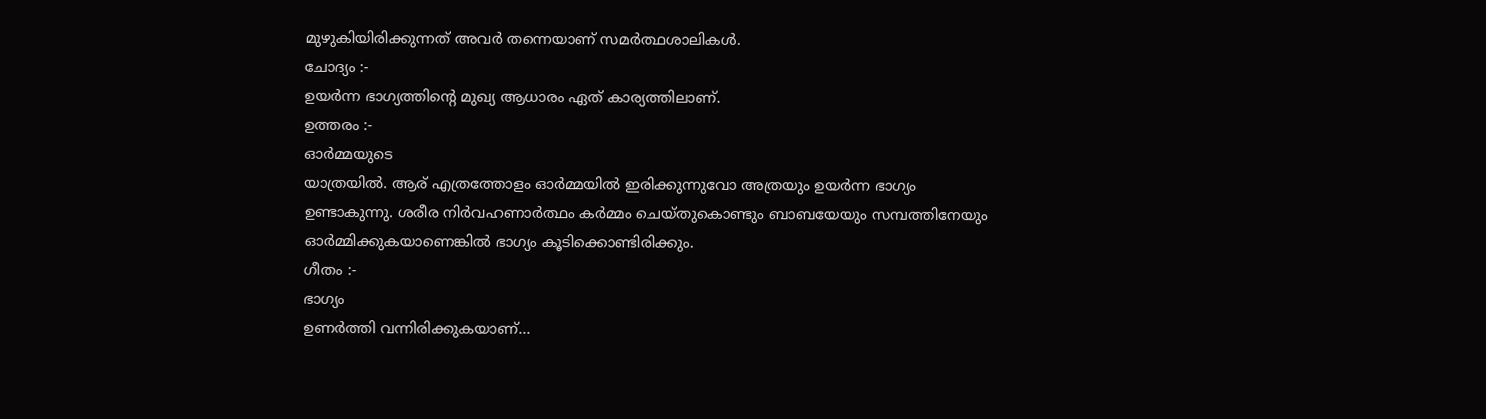മുഴുകിയിരിക്കുന്നത് അവർ തന്നെയാണ് സമർത്ഥശാലികൾ.
ചോദ്യം :-
ഉയർന്ന ഭാഗ്യത്തിന്റെ മുഖ്യ ആധാരം ഏത് കാര്യത്തിലാണ്.
ഉത്തരം :-
ഓർമ്മയുടെ
യാത്രയിൽ. ആര് എത്രത്തോളം ഓർമ്മയിൽ ഇരിക്കുന്നുവോ അത്രയും ഉയർന്ന ഭാഗ്യം
ഉണ്ടാകുന്നു. ശരീര നിർവഹണാർത്ഥം കർമ്മം ചെയ്തുകൊണ്ടും ബാബയേയും സമ്പത്തിനേയും
ഓർമ്മിക്കുകയാണെങ്കിൽ ഭാഗ്യം കൂടിക്കൊണ്ടിരിക്കും.
ഗീതം :-
ഭാഗ്യം
ഉണർത്തി വന്നിരിക്കുകയാണ്...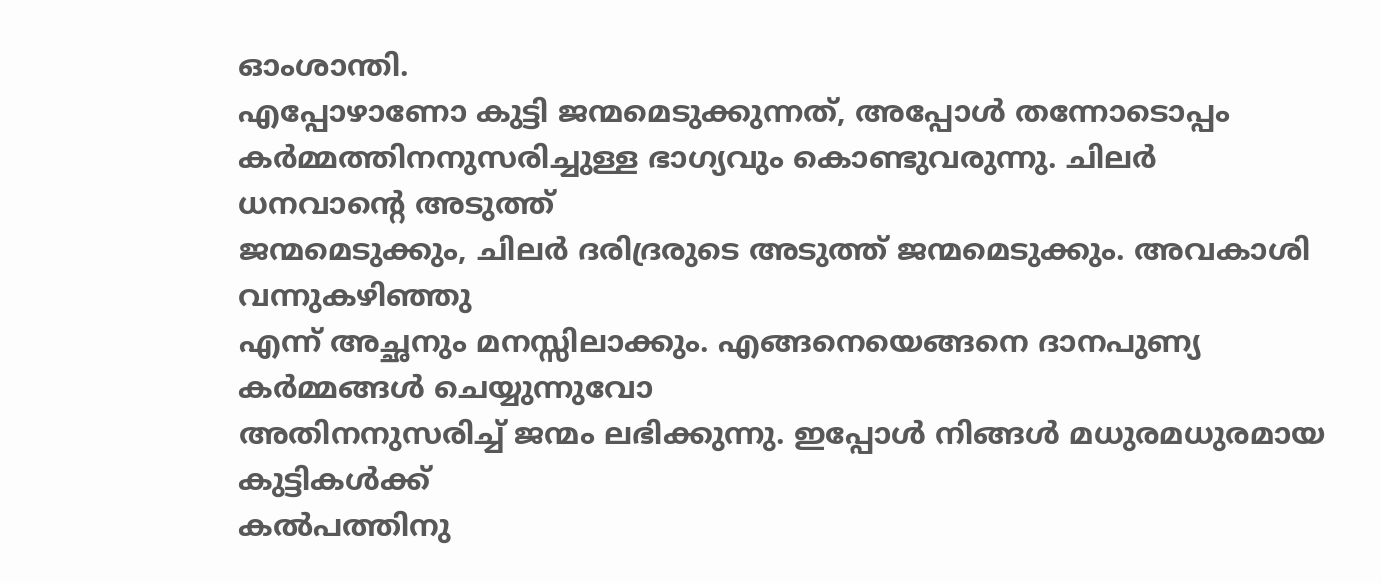ഓംശാന്തി.
എപ്പോഴാണോ കുട്ടി ജന്മമെടുക്കുന്നത്, അപ്പോൾ തന്നോടൊപ്പം
കർമ്മത്തിനനുസരിച്ചുള്ള ഭാഗ്യവും കൊണ്ടുവരുന്നു. ചിലർ ധനവാന്റെ അടുത്ത്
ജന്മമെടുക്കും, ചിലർ ദരിദ്രരുടെ അടുത്ത് ജന്മമെടുക്കും. അവകാശി വന്നുകഴിഞ്ഞു
എന്ന് അച്ഛനും മനസ്സിലാക്കും. എങ്ങനെയെങ്ങനെ ദാനപുണ്യ കർമ്മങ്ങൾ ചെയ്യുന്നുവോ
അതിനനുസരിച്ച് ജന്മം ലഭിക്കുന്നു. ഇപ്പോൾ നിങ്ങൾ മധുരമധുരമായ കുട്ടികൾക്ക്
കൽപത്തിനു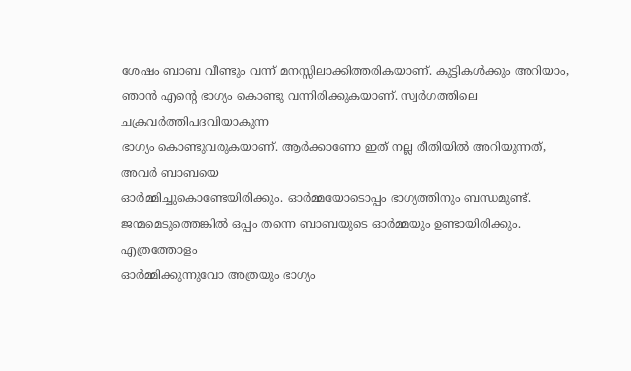ശേഷം ബാബ വീണ്ടും വന്ന് മനസ്സിലാക്കിത്തരികയാണ്. കുട്ടികൾക്കും അറിയാം,
ഞാൻ എന്റെ ഭാഗ്യം കൊണ്ടു വന്നിരിക്കുകയാണ്. സ്വർഗത്തിലെ ചക്രവർത്തിപദവിയാകുന്ന
ഭാഗ്യം കൊണ്ടുവരുകയാണ്. ആർക്കാണോ ഇത് നല്ല രീതിയിൽ അറിയുന്നത്, അവർ ബാബയെ
ഓർമ്മിച്ചുകൊണ്ടേയിരിക്കും. ഓർമ്മയോടൊപ്പം ഭാഗ്യത്തിനും ബന്ധമുണ്ട്.
ജന്മമെടുത്തെങ്കിൽ ഒപ്പം തന്നെ ബാബയുടെ ഓർമ്മയും ഉണ്ടായിരിക്കും. എത്രത്തോളം
ഓർമ്മിക്കുന്നുവോ അത്രയും ഭാഗ്യം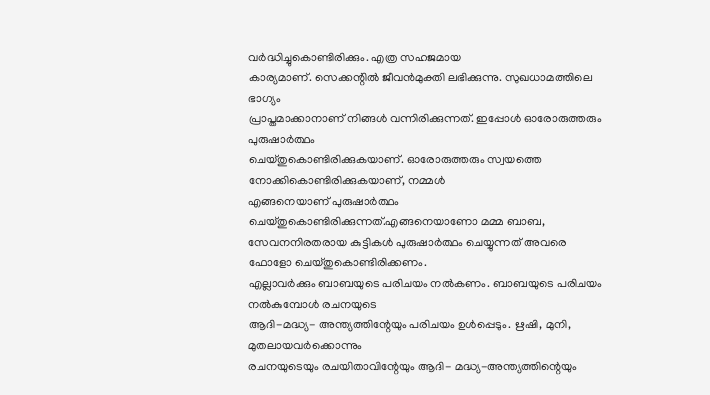വർദ്ധിച്ചുകൊണ്ടിരിക്കും. എത്ര സഹജമായ
കാര്യമാണ്. സെക്കന്റിൽ ജീവൻമുക്തി ലഭിക്കുന്നു. സുഖധാമത്തിലെ ഭാഗ്യം
പ്രാപ്തമാക്കാനാണ് നിങ്ങൾ വന്നിരിക്കുന്നത്. ഇപ്പോൾ ഓരോരുത്തരും പുരുഷാർത്ഥം
ചെയ്തുകൊണ്ടിരിക്കുകയാണ്. ഓരോരുത്തരും സ്വയത്തെ നോക്കികൊണ്ടിരിക്കുകയാണ്, നമ്മൾ
എങ്ങനെയാണ് പുരുഷാർത്ഥം ചെയ്തുകൊണ്ടിരിക്കുന്നത്.എങ്ങനെയാണോ മമ്മ ബാബ,
സേവനനിരതരായ കുട്ടികൾ പുരുഷാർത്ഥം ചെയ്യുന്നത് അവരെ ഫോളോ ചെയ്തുകൊണ്ടിരിക്കണം.
എല്ലാവർക്കും ബാബയുടെ പരിചയം നൽകണം. ബാബയുടെ പരിചയം നൽകുമ്പോൾ രചനയുടെ
ആദി-മദ്ധ്യ- അന്ത്യത്തിന്റേയും പരിചയം ഉൾപ്പെടും. ഋഷി, മുനി, മുതലായവർക്കൊന്നും
രചനയുടെയും രചയിതാവിന്റേയും ആദി- മദ്ധ്യ-അന്ത്യത്തിന്റെയും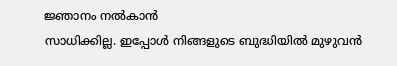ജ്ഞാനം നൽകാൻ
സാധിക്കില്ല. ഇപ്പോൾ നിങ്ങളുടെ ബുദ്ധിയിൽ മുഴുവൻ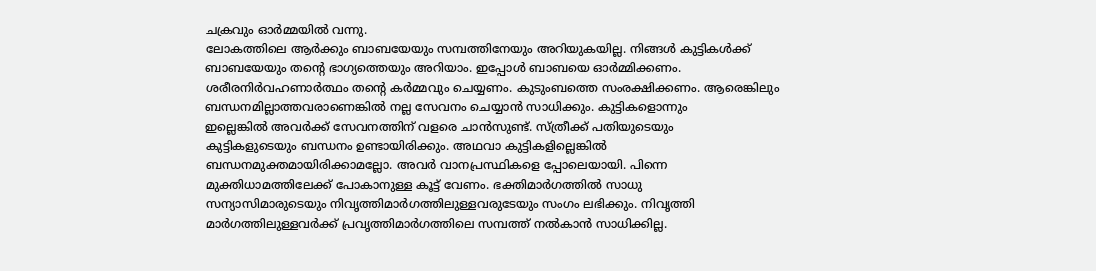ചക്രവും ഓർമ്മയിൽ വന്നു.
ലോകത്തിലെ ആർക്കും ബാബയേയും സമ്പത്തിനേയും അറിയുകയില്ല. നിങ്ങൾ കുട്ടികൾക്ക്
ബാബയേയും തന്റെ ഭാഗ്യത്തെയും അറിയാം. ഇപ്പോൾ ബാബയെ ഓർമ്മിക്കണം.
ശരീരനിർവഹണാർത്ഥം തന്റെ കർമ്മവും ചെയ്യണം. കുടുംബത്തെ സംരക്ഷിക്കണം. ആരെങ്കിലും
ബന്ധനമില്ലാത്തവരാണെങ്കിൽ നല്ല സേവനം ചെയ്യാൻ സാധിക്കും. കുട്ടികളൊന്നും
ഇല്ലെങ്കിൽ അവർക്ക് സേവനത്തിന് വളരെ ചാൻസുണ്ട്. സ്ത്രീക്ക് പതിയുടെയും
കുട്ടികളുടെയും ബന്ധനം ഉണ്ടായിരിക്കും. അഥവാ കുട്ടികളില്ലെങ്കിൽ
ബന്ധനമുക്തമായിരിക്കാമല്ലോ. അവർ വാനപ്രസ്ഥികളെ പ്പോലെയായി. പിന്നെ
മുക്തിധാമത്തിലേക്ക് പോകാനുള്ള കൂട്ട് വേണം. ഭക്തിമാർഗത്തിൽ സാധു
സന്യാസിമാരുടെയും നിവൃത്തിമാർഗത്തിലുള്ളവരുടേയും സംഗം ലഭിക്കും. നിവൃത്തി
മാർഗത്തിലുള്ളവർക്ക് പ്രവൃത്തിമാർഗത്തിലെ സമ്പത്ത് നൽകാൻ സാധിക്കില്ല.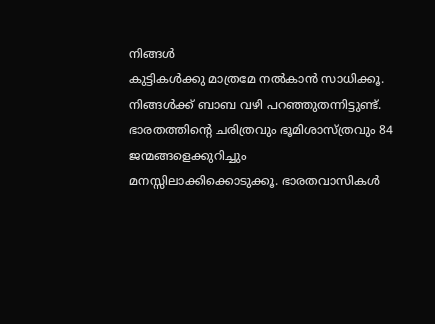നിങ്ങൾ
കുട്ടികൾക്കു മാത്രമേ നൽകാൻ സാധിക്കൂ. നിങ്ങൾക്ക് ബാബ വഴി പറഞ്ഞുതന്നിട്ടുണ്ട്.
ഭാരതത്തിന്റെ ചരിത്രവും ഭൂമിശാസ്ത്രവും 84 ജന്മങ്ങളെക്കുറിച്ചും
മനസ്സിലാക്കിക്കൊടുക്കൂ. ഭാരതവാസികൾ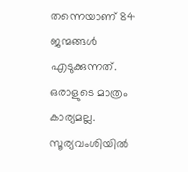തന്നെയാണ് 84 ജന്മങ്ങൾ എടുക്കുന്നത്.
ഒരാളുടെ മാത്രം കാര്യമല്ല. സൂര്യവംശിയിൽ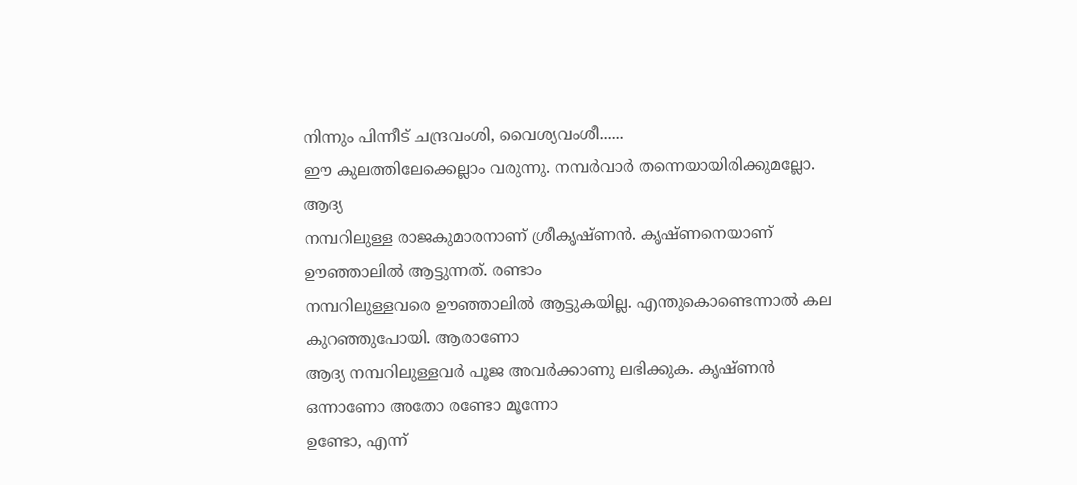നിന്നും പിന്നീട് ചന്ദ്രവംശി, വൈശ്യവംശീ......
ഈ കുലത്തിലേക്കെല്ലാം വരുന്നു. നമ്പർവാർ തന്നെയായിരിക്കുമല്ലോ. ആദ്യ
നമ്പറിലുള്ള രാജകുമാരനാണ് ശ്രീകൃഷ്ണൻ. കൃഷ്ണനെയാണ് ഊഞ്ഞാലിൽ ആട്ടുന്നത്. രണ്ടാം
നമ്പറിലുള്ളവരെ ഊഞ്ഞാലിൽ ആട്ടുകയില്ല. എന്തുകൊണ്ടെന്നാൽ കല കുറഞ്ഞുപോയി. ആരാണോ
ആദ്യ നമ്പറിലുള്ളവർ പൂജ അവർക്കാണു ലഭിക്കുക. കൃഷ്ണൻ ഒന്നാണോ അതോ രണ്ടോ മൂന്നോ
ഉണ്ടോ, എന്ന്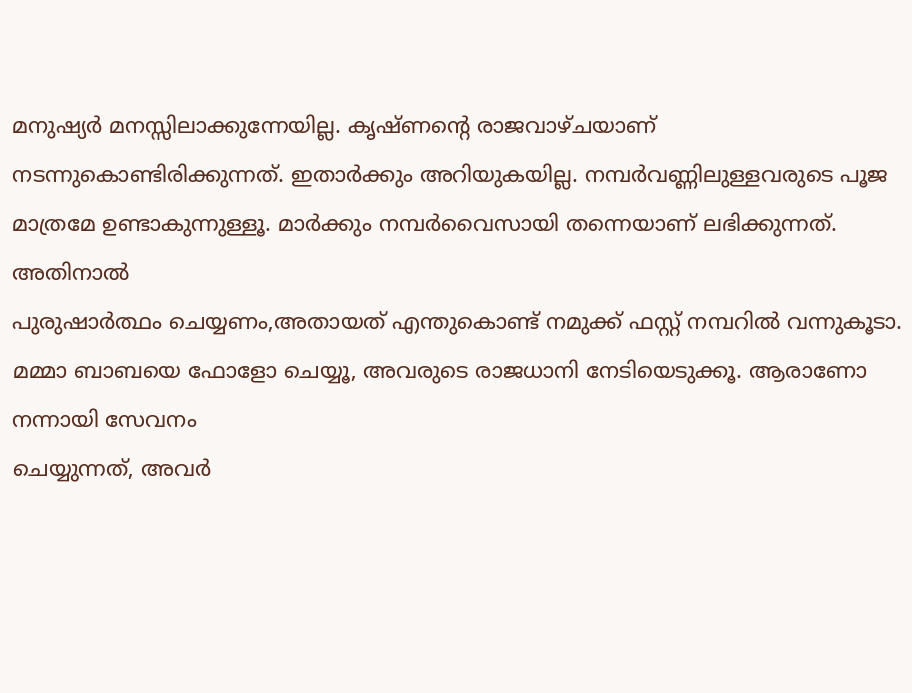മനുഷ്യർ മനസ്സിലാക്കുന്നേയില്ല. കൃഷ്ണന്റെ രാജവാഴ്ചയാണ്
നടന്നുകൊണ്ടിരിക്കുന്നത്. ഇതാർക്കും അറിയുകയില്ല. നമ്പർവണ്ണിലുള്ളവരുടെ പൂജ
മാത്രമേ ഉണ്ടാകുന്നുള്ളൂ. മാർക്കും നമ്പർവൈസായി തന്നെയാണ് ലഭിക്കുന്നത്. അതിനാൽ
പുരുഷാർത്ഥം ചെയ്യണം,അതായത് എന്തുകൊണ്ട് നമുക്ക് ഫസ്റ്റ് നമ്പറിൽ വന്നുകൂടാ.
മമ്മാ ബാബയെ ഫോളോ ചെയ്യൂ, അവരുടെ രാജധാനി നേടിയെടുക്കൂ. ആരാണോ നന്നായി സേവനം
ചെയ്യുന്നത്, അവർ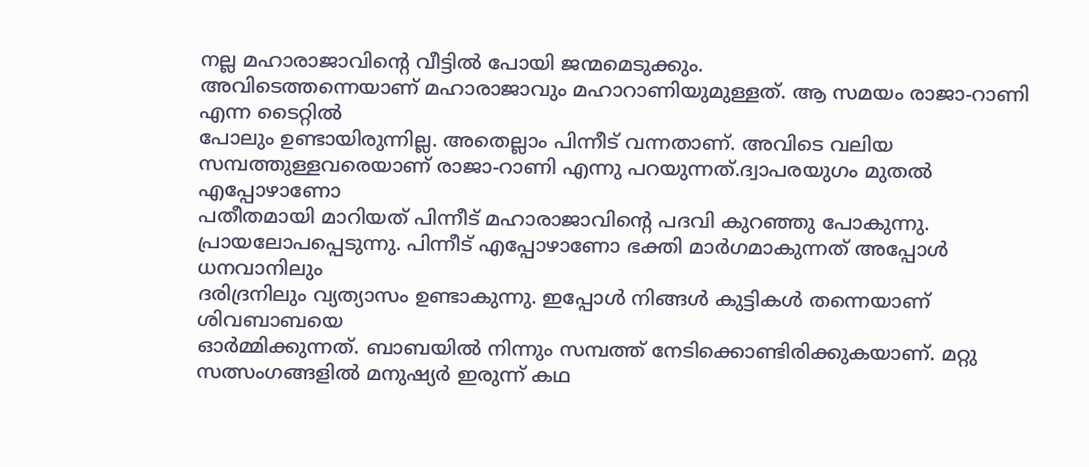നല്ല മഹാരാജാവിന്റെ വീട്ടിൽ പോയി ജന്മമെടുക്കും.
അവിടെത്തന്നെയാണ് മഹാരാജാവും മഹാറാണിയുമുള്ളത്. ആ സമയം രാജാ-റാണി എന്ന ടൈറ്റിൽ
പോലും ഉണ്ടായിരുന്നില്ല. അതെല്ലാം പിന്നീട് വന്നതാണ്. അവിടെ വലിയ
സമ്പത്തുള്ളവരെയാണ് രാജാ-റാണി എന്നു പറയുന്നത്.ദ്വാപരയുഗം മുതൽ എപ്പോഴാണോ
പതീതമായി മാറിയത് പിന്നീട് മഹാരാജാവിന്റെ പദവി കുറഞ്ഞു പോകുന്നു.
പ്രായലോപപ്പെടുന്നു. പിന്നീട് എപ്പോഴാണോ ഭക്തി മാർഗമാകുന്നത് അപ്പോൾ ധനവാനിലും
ദരിദ്രനിലും വ്യത്യാസം ഉണ്ടാകുന്നു. ഇപ്പോൾ നിങ്ങൾ കുട്ടികൾ തന്നെയാണ് ശിവബാബയെ
ഓർമ്മിക്കുന്നത്. ബാബയിൽ നിന്നും സമ്പത്ത് നേടിക്കൊണ്ടിരിക്കുകയാണ്. മറ്റു
സത്സംഗങ്ങളിൽ മനുഷ്യർ ഇരുന്ന് കഥ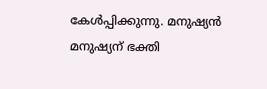കേൾപ്പിക്കുന്നു. മനുഷ്യൻ മനുഷ്യന് ഭക്തി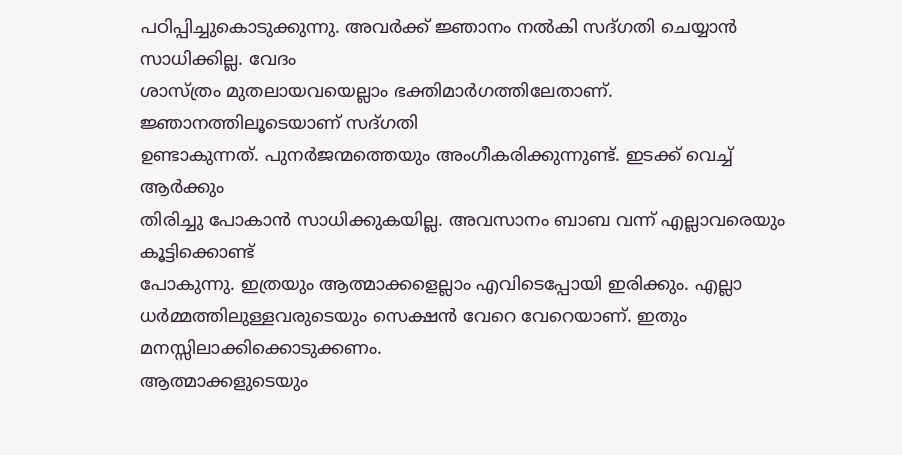പഠിപ്പിച്ചുകൊടുക്കുന്നു. അവർക്ക് ജ്ഞാനം നൽകി സദ്ഗതി ചെയ്യാൻ സാധിക്കില്ല. വേദം
ശാസ്ത്രം മുതലായവയെല്ലാം ഭക്തിമാർഗത്തിലേതാണ്. ജ്ഞാനത്തിലൂടെയാണ് സദ്ഗതി
ഉണ്ടാകുന്നത്. പുനർജന്മത്തെയും അംഗീകരിക്കുന്നുണ്ട്. ഇടക്ക് വെച്ച് ആർക്കും
തിരിച്ചു പോകാൻ സാധിക്കുകയില്ല. അവസാനം ബാബ വന്ന് എല്ലാവരെയും കൂട്ടിക്കൊണ്ട്
പോകുന്നു. ഇത്രയും ആത്മാക്കളെല്ലാം എവിടെപ്പോയി ഇരിക്കും. എല്ലാ
ധർമ്മത്തിലുള്ളവരുടെയും സെക്ഷൻ വേറെ വേറെയാണ്. ഇതും മനസ്സിലാക്കിക്കൊടുക്കണം.
ആത്മാക്കളുടെയും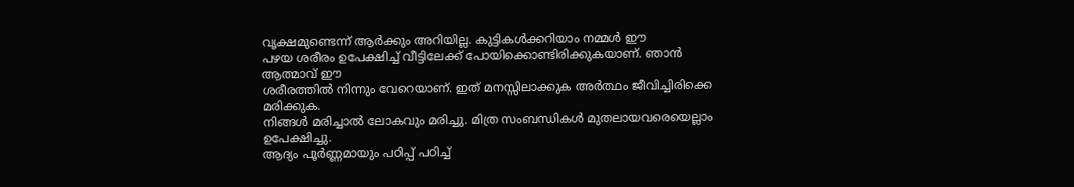വൃക്ഷമുണ്ടെന്ന് ആർക്കും അറിയില്ല. കുട്ടികൾക്കറിയാം നമ്മൾ ഈ
പഴയ ശരീരം ഉപേക്ഷിച്ച് വീട്ടിലേക്ക് പോയിക്കൊണ്ടിരിക്കുകയാണ്. ഞാൻ ആത്മാവ് ഈ
ശരീരത്തിൽ നിന്നും വേറെയാണ്. ഇത് മനസ്സിലാക്കുക അർത്ഥം ജീവിച്ചിരിക്കെ മരിക്കുക.
നിങ്ങൾ മരിച്ചാൽ ലോകവും മരിച്ചു. മിത്ര സംബന്ധികൾ മുതലായവരെയെല്ലാം ഉപേക്ഷിച്ചു.
ആദ്യം പൂർണ്ണമായും പഠിപ്പ് പഠിച്ച്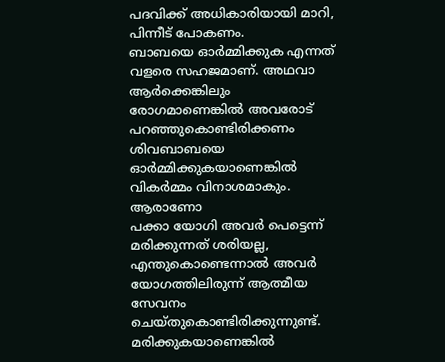പദവിക്ക് അധികാരിയായി മാറി, പിന്നീട് പോകണം.
ബാബയെ ഓർമ്മിക്കുക എന്നത് വളരെ സഹജമാണ്. അഥവാ ആർക്കെങ്കിലും രോഗമാണെങ്കിൽ അവരോട്
പറഞ്ഞുകൊണ്ടിരിക്കണം ശിവബാബയെ ഓർമ്മിക്കുകയാണെങ്കിൽ വികർമ്മം വിനാശമാകും. ആരാണോ
പക്കാ യോഗി അവർ പെട്ടെന്ന് മരിക്കുന്നത് ശരിയല്ല, എന്തുകൊണ്ടെന്നാൽ അവർ
യോഗത്തിലിരുന്ന് ആത്മീയ സേവനം ചെയ്തുകൊണ്ടിരിക്കുന്നുണ്ട്. മരിക്കുകയാണെങ്കിൽ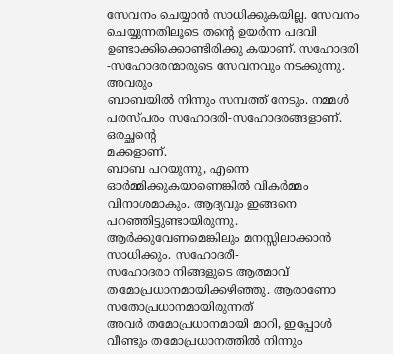സേവനം ചെയ്യാൻ സാധിക്കുകയില്ല. സേവനം ചെയ്യുന്നതിലൂടെ തന്റെ ഉയർന്ന പദവി
ഉണ്ടാക്കിക്കൊണ്ടിരിക്കു കയാണ്. സഹോദരി -സഹോദരന്മാരുടെ സേവനവും നടക്കുന്നു. അവരും
ബാബയിൽ നിന്നും സമ്പത്ത് നേടും. നമ്മൾ പരസ്പരം സഹോദരി-സഹോദരങ്ങളാണ്. ഒരച്ഛന്റെ
മക്കളാണ്.
ബാബ പറയുന്നു, എന്നെ ഓർമ്മിക്കുകയാണെങ്കിൽ വികർമ്മം വിനാശമാകും. ആദ്യവും ഇങ്ങനെ
പറഞ്ഞിട്ടുണ്ടായിരുന്നു. ആർക്കുവേണമെങ്കിലും മനസ്സിലാക്കാൻ സാധിക്കും. സഹോദരീ-
സഹോദരാ നിങ്ങളുടെ ആത്മാവ് തമോപ്രധാനമായിക്കഴിഞ്ഞു. ആരാണോ സതോപ്രധാനമായിരുന്നത്
അവർ തമോപ്രധാനമായി മാറി, ഇപ്പോൾ വീണ്ടും തമോപ്രധാനത്തിൽ നിന്നും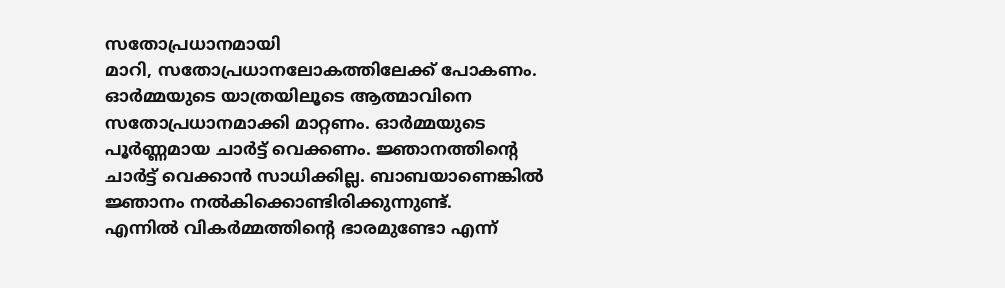സതോപ്രധാനമായി
മാറി, സതോപ്രധാനലോകത്തിലേക്ക് പോകണം. ഓർമ്മയുടെ യാത്രയിലൂടെ ആത്മാവിനെ
സതോപ്രധാനമാക്കി മാറ്റണം. ഓർമ്മയുടെ പൂർണ്ണമായ ചാർട്ട് വെക്കണം. ജ്ഞാനത്തിന്റെ
ചാർട്ട് വെക്കാൻ സാധിക്കില്ല. ബാബയാണെങ്കിൽ ജ്ഞാനം നൽകിക്കൊണ്ടിരിക്കുന്നുണ്ട്.
എന്നിൽ വികർമ്മത്തിന്റെ ഭാരമുണ്ടോ എന്ന്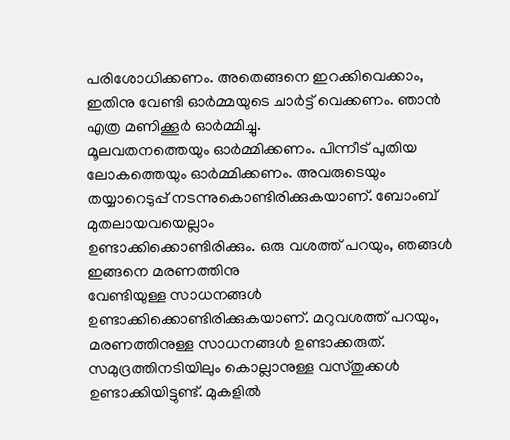പരിശോധിക്കണം. അതെങ്ങനെ ഇറക്കിവെക്കാം,
ഇതിനു വേണ്ടി ഓർമ്മയുടെ ചാർട്ട് വെക്കണം. ഞാൻ എത്ര മണിക്കൂർ ഓർമ്മിച്ചു.
മൂലവതനത്തെയും ഓർമ്മിക്കണം. പിന്നീട് പുതിയ ലോകത്തെയും ഓർമ്മിക്കണം. അവരുടെയും
തയ്യാറെടുപ്പ് നടന്നുകൊണ്ടിരിക്കുകയാണ്. ബോംബ് മുതലായവയെല്ലാം
ഉണ്ടാക്കിക്കൊണ്ടിരിക്കും. ഒരു വശത്ത് പറയും, ഞങ്ങൾ ഇങ്ങനെ മരണത്തിനു
വേണ്ടിയുള്ള സാധനങ്ങൾ ഉണ്ടാക്കിക്കൊണ്ടിരിക്കുകയാണ്. മറുവശത്ത് പറയും,
മരണത്തിനുള്ള സാധനങ്ങൾ ഉണ്ടാക്കരുത്. സമുദ്രത്തിനടിയിലും കൊല്ലാനുള്ള വസ്തുക്കൾ
ഉണ്ടാക്കിയിട്ടുണ്ട്. മുകളിൽ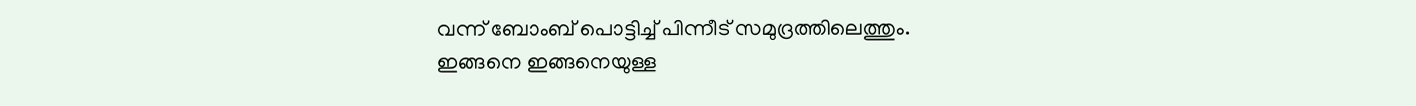വന്ന് ബോംബ് പൊട്ടിച്ച് പിന്നീട് സമുദ്രത്തിലെത്തും.
ഇങ്ങനെ ഇങ്ങനെയുള്ള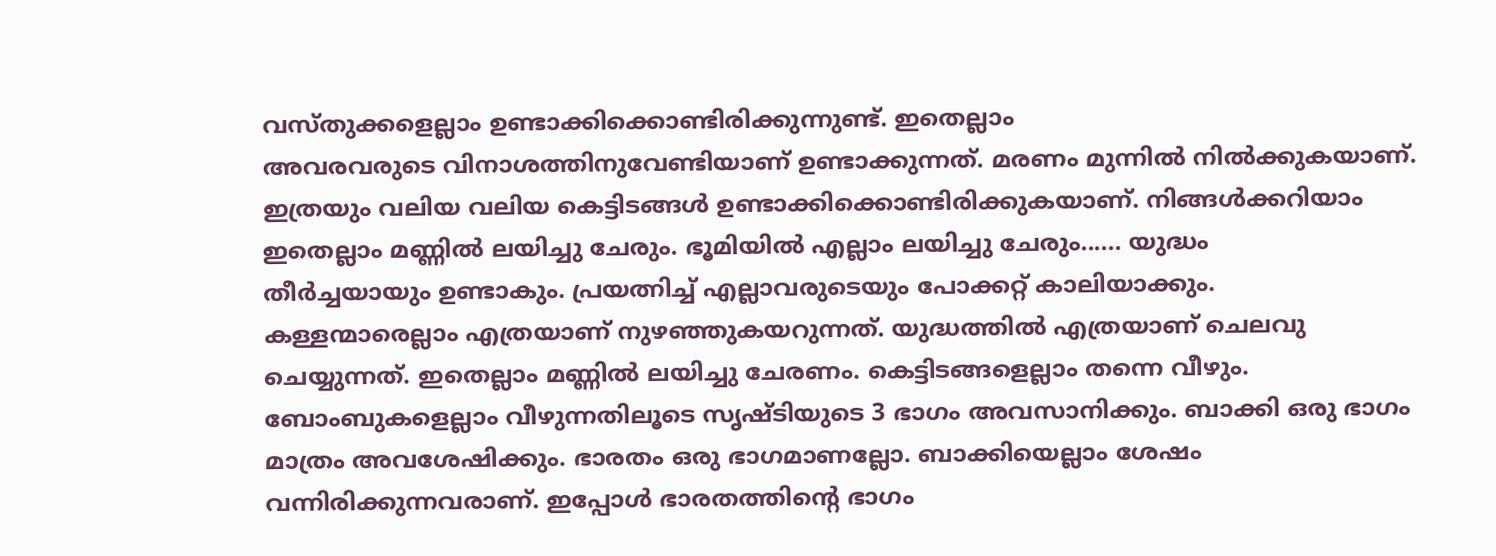വസ്തുക്കളെല്ലാം ഉണ്ടാക്കിക്കൊണ്ടിരിക്കുന്നുണ്ട്. ഇതെല്ലാം
അവരവരുടെ വിനാശത്തിനുവേണ്ടിയാണ് ഉണ്ടാക്കുന്നത്. മരണം മുന്നിൽ നിൽക്കുകയാണ്.
ഇത്രയും വലിയ വലിയ കെട്ടിടങ്ങൾ ഉണ്ടാക്കിക്കൊണ്ടിരിക്കുകയാണ്. നിങ്ങൾക്കറിയാം
ഇതെല്ലാം മണ്ണിൽ ലയിച്ചു ചേരും. ഭൂമിയിൽ എല്ലാം ലയിച്ചു ചേരും...... യുദ്ധം
തീർച്ചയായും ഉണ്ടാകും. പ്രയത്നിച്ച് എല്ലാവരുടെയും പോക്കറ്റ് കാലിയാക്കും.
കള്ളന്മാരെല്ലാം എത്രയാണ് നുഴഞ്ഞുകയറുന്നത്. യുദ്ധത്തിൽ എത്രയാണ് ചെലവു
ചെയ്യുന്നത്. ഇതെല്ലാം മണ്ണിൽ ലയിച്ചു ചേരണം. കെട്ടിടങ്ങളെല്ലാം തന്നെ വീഴും.
ബോംബുകളെല്ലാം വീഴുന്നതിലൂടെ സൃഷ്ടിയുടെ 3 ഭാഗം അവസാനിക്കും. ബാക്കി ഒരു ഭാഗം
മാത്രം അവശേഷിക്കും. ഭാരതം ഒരു ഭാഗമാണല്ലോ. ബാക്കിയെല്ലാം ശേഷം
വന്നിരിക്കുന്നവരാണ്. ഇപ്പോൾ ഭാരതത്തിന്റെ ഭാഗം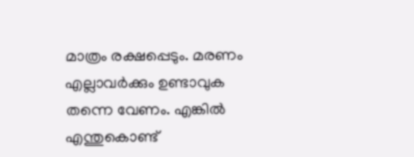മാത്രം രക്ഷപ്പെടും. മരണം
എല്ലാവർക്കും ഉണ്ടാവുക തന്നെ വേണം. എങ്കിൽ എന്തുകൊണ്ട്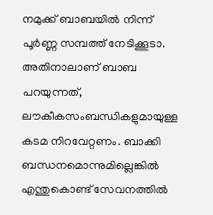നമുക്ക് ബാബയിൽ നിന്ന്
പൂർണ്ണ സമ്പത്ത് നേടിക്കൂടാ. അതിനാലാണ് ബാബ പറയുന്നത്, ലൗകീകസംബന്ധികളുമായുള്ള
കടമ നിറവേറ്റണം. ബാക്കി ബന്ധനമൊന്നുമില്ലെങ്കിൽ എന്തുകൊണ്ട് സേവനത്തിൽ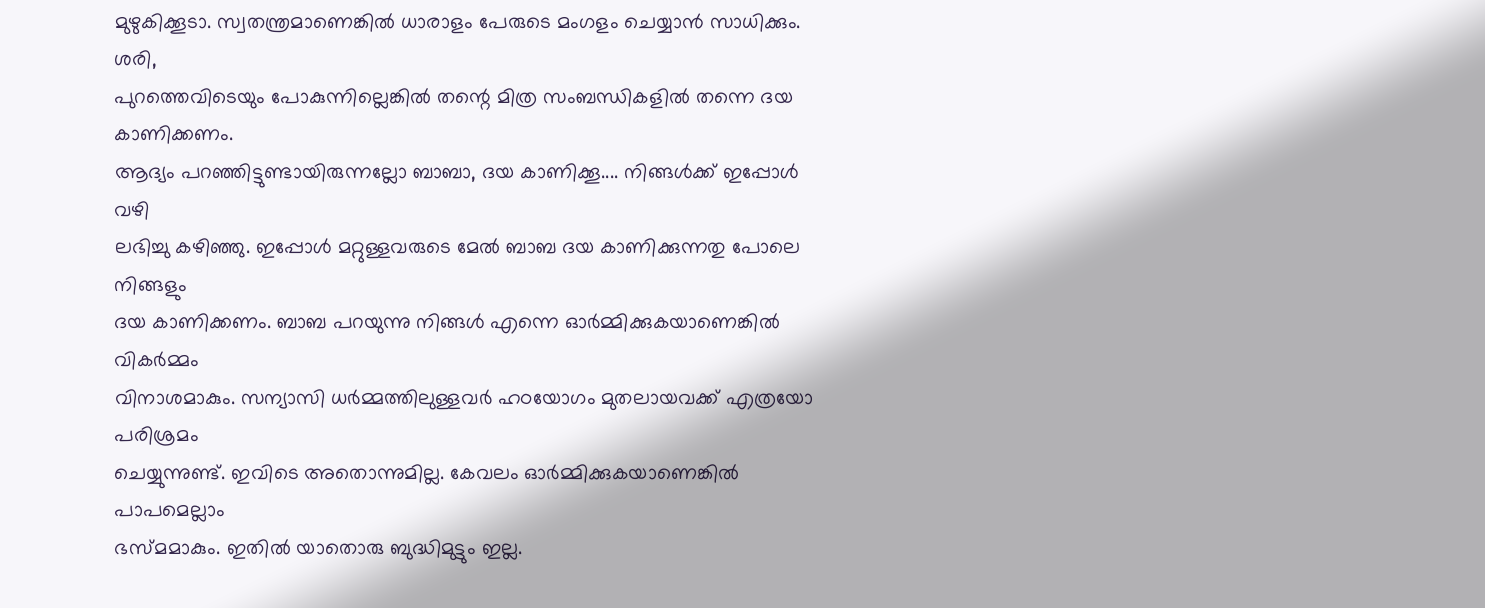മുഴുകിക്കൂടാ. സ്വതന്ത്രമാണെങ്കിൽ ധാരാളം പേരുടെ മംഗളം ചെയ്യാൻ സാധിക്കും. ശരി,
പുറത്തെവിടെയും പോകുന്നില്ലെങ്കിൽ തന്റെ മിത്ര സംബന്ധികളിൽ തന്നെ ദയ കാണിക്കണം.
ആദ്യം പറഞ്ഞിട്ടുണ്ടായിരുന്നല്ലോ ബാബാ, ദയ കാണിക്കൂ.... നിങ്ങൾക്ക് ഇപ്പോൾ വഴി
ലഭിച്ചു കഴിഞ്ഞു. ഇപ്പോൾ മറ്റുള്ളവരുടെ മേൽ ബാബ ദയ കാണിക്കുന്നതു പോലെ നിങ്ങളും
ദയ കാണിക്കണം. ബാബ പറയുന്നു നിങ്ങൾ എന്നെ ഓർമ്മിക്കുകയാണെങ്കിൽ വികർമ്മം
വിനാശമാകും. സന്യാസി ധർമ്മത്തിലുള്ളവർ ഹഠയോഗം മുതലായവക്ക് എത്രയോ പരിശ്രമം
ചെയ്യുന്നുണ്ട്. ഇവിടെ അതൊന്നുമില്ല. കേവലം ഓർമ്മിക്കുകയാണെങ്കിൽ പാപമെല്ലാം
ഭസ്മമാകും. ഇതിൽ യാതൊരു ബുദ്ധിമുട്ടും ഇല്ല.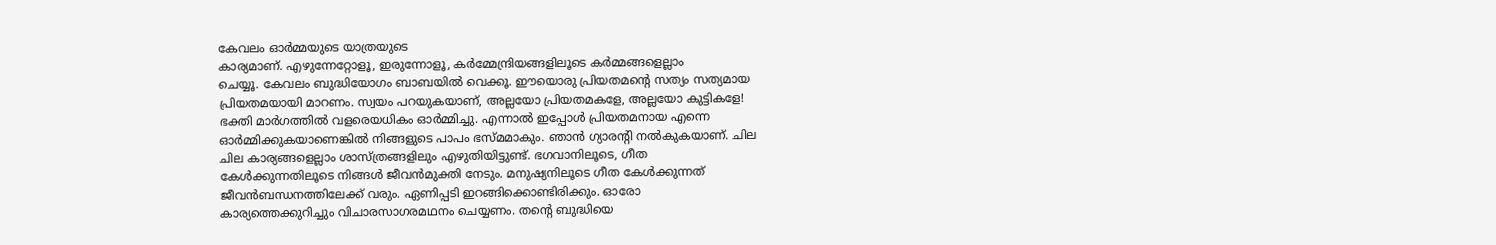കേവലം ഓർമ്മയുടെ യാത്രയുടെ
കാര്യമാണ്. എഴുന്നേറ്റോളൂ, ഇരുന്നോളൂ, കർമ്മേന്ദ്രിയങ്ങളിലൂടെ കർമ്മങ്ങളെല്ലാം
ചെയ്യൂ. കേവലം ബുദ്ധിയോഗം ബാബയിൽ വെക്കൂ. ഈയൊരു പ്രിയതമന്റെ സത്യം സത്യമായ
പ്രിയതമയായി മാറണം. സ്വയം പറയുകയാണ്, അല്ലയോ പ്രിയതമകളേ, അല്ലയോ കുട്ടികളേ!
ഭക്തി മാർഗത്തിൽ വളരെയധികം ഓർമ്മിച്ചു. എന്നാൽ ഇപ്പോൾ പ്രിയതമനായ എന്നെ
ഓർമ്മിക്കുകയാണെങ്കിൽ നിങ്ങളുടെ പാപം ഭസ്മമാകും. ഞാൻ ഗ്യാരന്റി നൽകുകയാണ്. ചില
ചില കാര്യങ്ങളെല്ലാം ശാസ്ത്രങ്ങളിലും എഴുതിയിട്ടുണ്ട്. ഭഗവാനിലൂടെ, ഗീത
കേൾക്കുന്നതിലൂടെ നിങ്ങൾ ജീവൻമുക്തി നേടും. മനുഷ്യനിലൂടെ ഗീത കേൾക്കുന്നത്
ജീവൻബന്ധനത്തിലേക്ക് വരും. ഏണിപ്പടി ഇറങ്ങിക്കൊണ്ടിരിക്കും. ഓരോ
കാര്യത്തെക്കുറിച്ചും വിചാരസാഗരമഥനം ചെയ്യണം. തന്റെ ബുദ്ധിയെ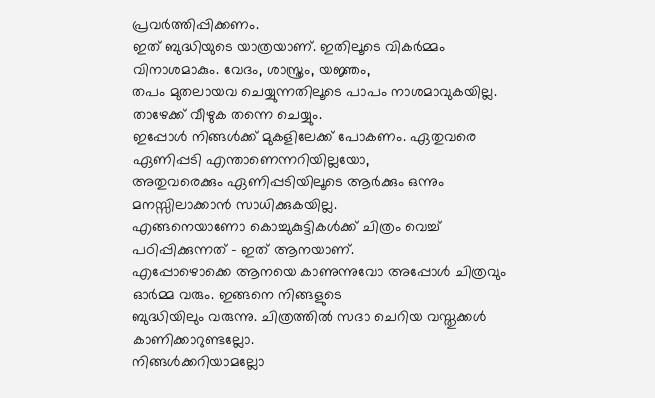പ്രവർത്തിപ്പിക്കണം.
ഇത് ബുദ്ധിയുടെ യാത്രയാണ്. ഇതിലൂടെ വികർമ്മം വിനാശമാകും. വേദം, ശാസ്ത്രം, യജ്ഞം,
തപം മുതലായവ ചെയ്യുന്നതിലൂടെ പാപം നാശമാവുകയില്ല. താഴേക്ക് വീഴുക തന്നെ ചെയ്യും.
ഇപ്പോൾ നിങ്ങൾക്ക് മുകളിലേക്ക് പോകണം. ഏതുവരെ ഏണിപ്പടി എന്താണെന്നറിയില്ലയോ,
അതുവരെക്കും ഏണിപ്പടിയിലൂടെ ആർക്കും ഒന്നും മനസ്സിലാക്കാൻ സാധിക്കുകയില്ല.
എങ്ങനെയാണോ കൊച്ചുകുട്ടികൾക്ക് ചിത്രം വെച്ച് പഠിപ്പിക്കുന്നത് - ഇത് ആനയാണ്.
എപ്പോഴൊക്കെ ആനയെ കാണുന്നുവോ അപ്പോൾ ചിത്രവും ഓർമ്മ വരും. ഇങ്ങനെ നിങ്ങളുടെ
ബുദ്ധിയിലും വരുന്നു. ചിത്രത്തിൽ സദാ ചെറിയ വസ്തുക്കൾ കാണിക്കാറുണ്ടല്ലോ.
നിങ്ങൾക്കറിയാമല്ലോ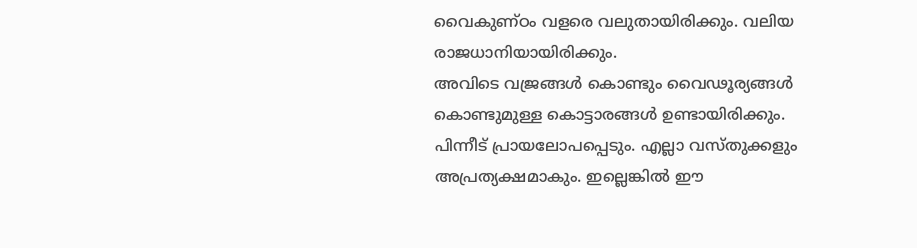വൈകുണ്ഠം വളരെ വലുതായിരിക്കും. വലിയ രാജധാനിയായിരിക്കും.
അവിടെ വജ്രങ്ങൾ കൊണ്ടും വൈഢൂര്യങ്ങൾ കൊണ്ടുമുള്ള കൊട്ടാരങ്ങൾ ഉണ്ടായിരിക്കും.
പിന്നീട് പ്രായലോപപ്പെടും. എല്ലാ വസ്തുക്കളും അപ്രത്യക്ഷമാകും. ഇല്ലെങ്കിൽ ഈ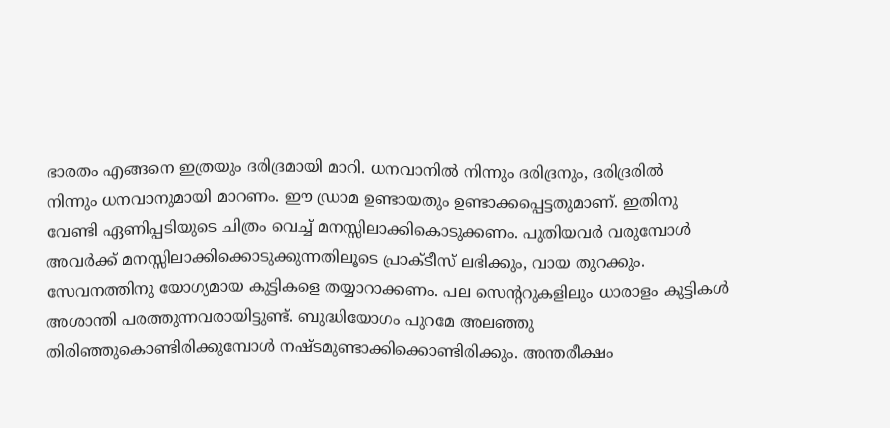ഭാരതം എങ്ങനെ ഇത്രയും ദരിദ്രമായി മാറി. ധനവാനിൽ നിന്നും ദരിദ്രനും, ദരിദ്രരിൽ
നിന്നും ധനവാനുമായി മാറണം. ഈ ഡ്രാമ ഉണ്ടായതും ഉണ്ടാക്കപ്പെട്ടതുമാണ്. ഇതിനു
വേണ്ടി ഏണിപ്പടിയുടെ ചിത്രം വെച്ച് മനസ്സിലാക്കികൊടുക്കണം. പുതിയവർ വരുമ്പോൾ
അവർക്ക് മനസ്സിലാക്കിക്കൊടുക്കുന്നതിലൂടെ പ്രാക്ടീസ് ലഭിക്കും, വായ തുറക്കും.
സേവനത്തിനു യോഗ്യമായ കുട്ടികളെ തയ്യാറാക്കണം. പല സെന്ററുകളിലും ധാരാളം കുട്ടികൾ
അശാന്തി പരത്തുന്നവരായിട്ടുണ്ട്. ബുദ്ധിയോഗം പുറമേ അലഞ്ഞു
തിരിഞ്ഞുകൊണ്ടിരിക്കുമ്പോൾ നഷ്ടമുണ്ടാക്കിക്കൊണ്ടിരിക്കും. അന്തരീക്ഷം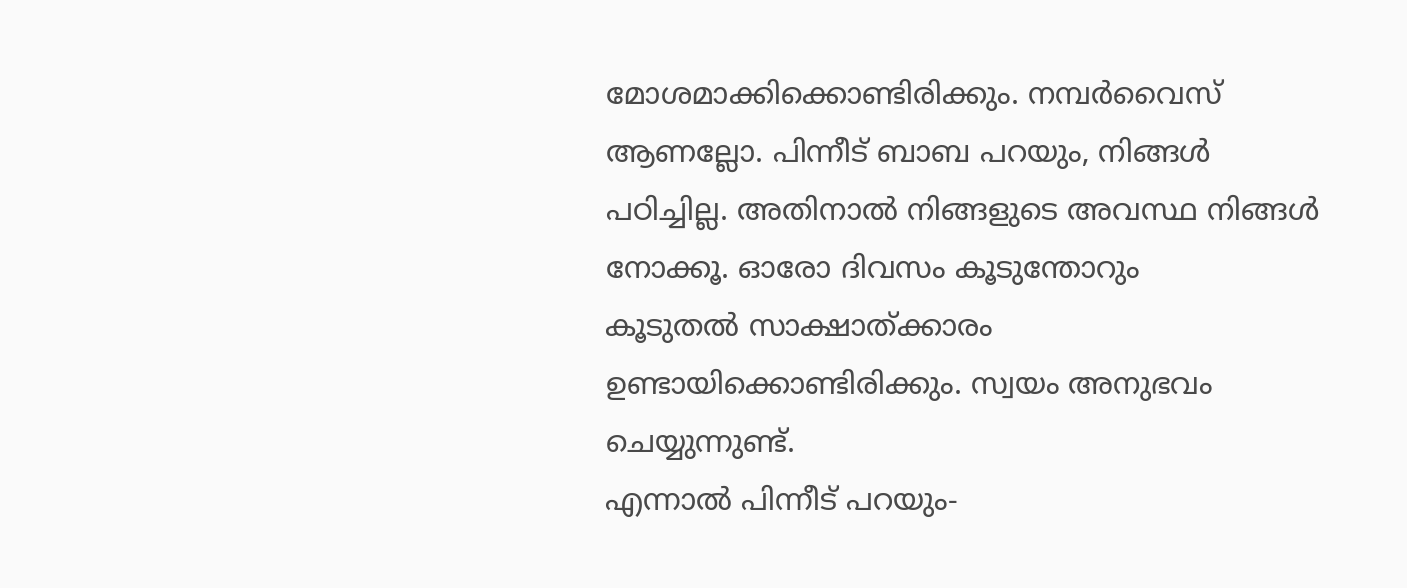മോശമാക്കിക്കൊണ്ടിരിക്കും. നമ്പർവൈസ് ആണല്ലോ. പിന്നീട് ബാബ പറയും, നിങ്ങൾ
പഠിച്ചില്ല. അതിനാൽ നിങ്ങളുടെ അവസ്ഥ നിങ്ങൾ നോക്കൂ. ഓരോ ദിവസം കൂടുന്തോറും
കൂടുതൽ സാക്ഷാത്ക്കാരം ഉണ്ടായിക്കൊണ്ടിരിക്കും. സ്വയം അനുഭവം ചെയ്യുന്നുണ്ട്.
എന്നാൽ പിന്നീട് പറയും-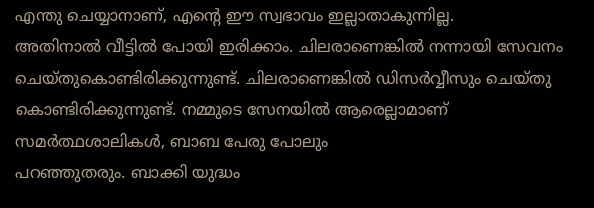എന്തു ചെയ്യാനാണ്, എന്റെ ഈ സ്വഭാവം ഇല്ലാതാകുന്നില്ല.
അതിനാൽ വീട്ടിൽ പോയി ഇരിക്കാം. ചിലരാണെങ്കിൽ നന്നായി സേവനം
ചെയ്തുകൊണ്ടിരിക്കുന്നുണ്ട്. ചിലരാണെങ്കിൽ ഡിസർവ്വീസും ചെയ്തു
കൊണ്ടിരിക്കുന്നുണ്ട്. നമ്മുടെ സേനയിൽ ആരെല്ലാമാണ് സമർത്ഥശാലികൾ, ബാബ പേരു പോലും
പറഞ്ഞുതരും. ബാക്കി യുദ്ധം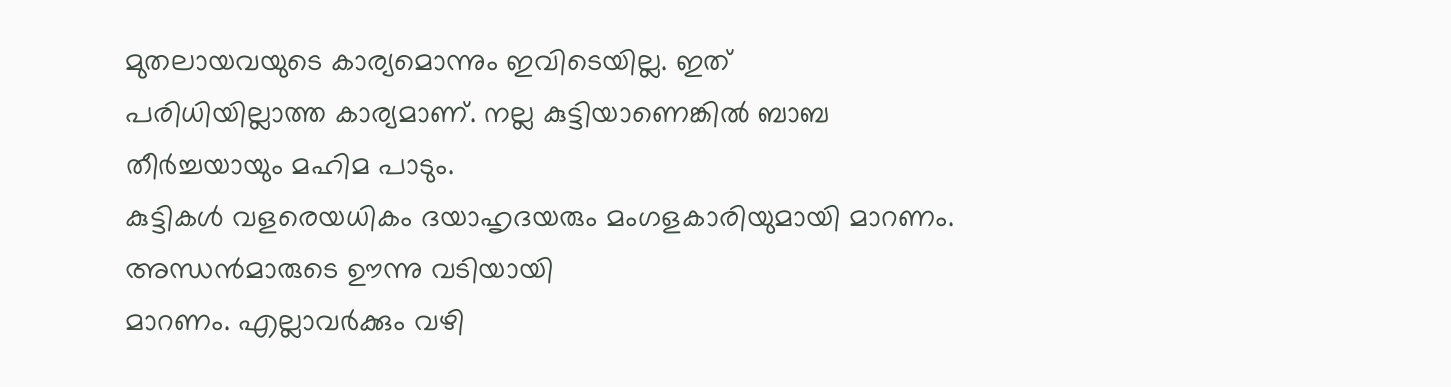മുതലായവയുടെ കാര്യമൊന്നും ഇവിടെയില്ല. ഇത്
പരിധിയില്ലാത്ത കാര്യമാണ്. നല്ല കുട്ടിയാണെങ്കിൽ ബാബ തീർച്ചയായും മഹിമ പാടും.
കുട്ടികൾ വളരെയധികം ദയാഹൃദയരും മംഗളകാരിയുമായി മാറണം. അന്ധൻമാരുടെ ഊന്നു വടിയായി
മാറണം. എല്ലാവർക്കും വഴി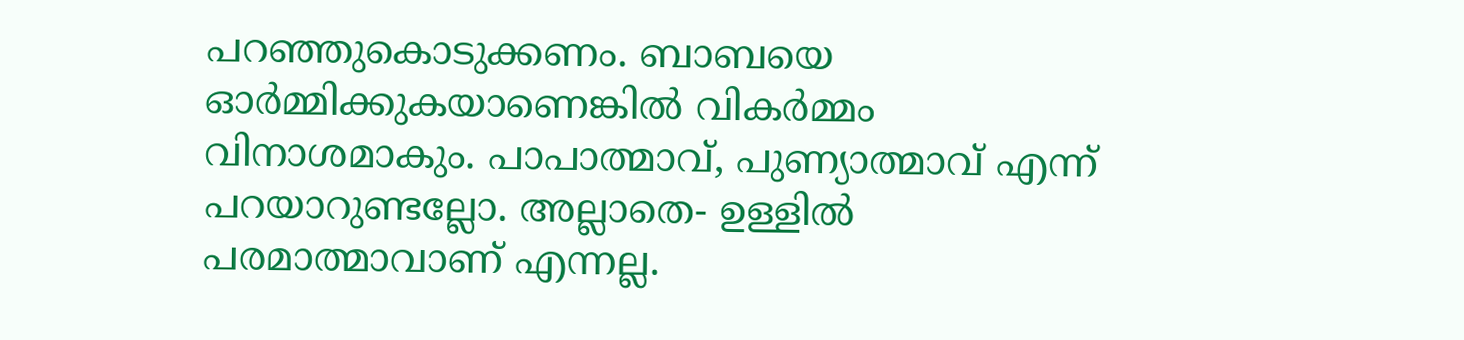പറഞ്ഞുകൊടുക്കണം. ബാബയെ ഓർമ്മിക്കുകയാണെങ്കിൽ വികർമ്മം
വിനാശമാകും. പാപാത്മാവ്, പുണ്യാത്മാവ് എന്ന് പറയാറുണ്ടല്ലോ. അല്ലാതെ- ഉള്ളിൽ
പരമാത്മാവാണ് എന്നല്ല.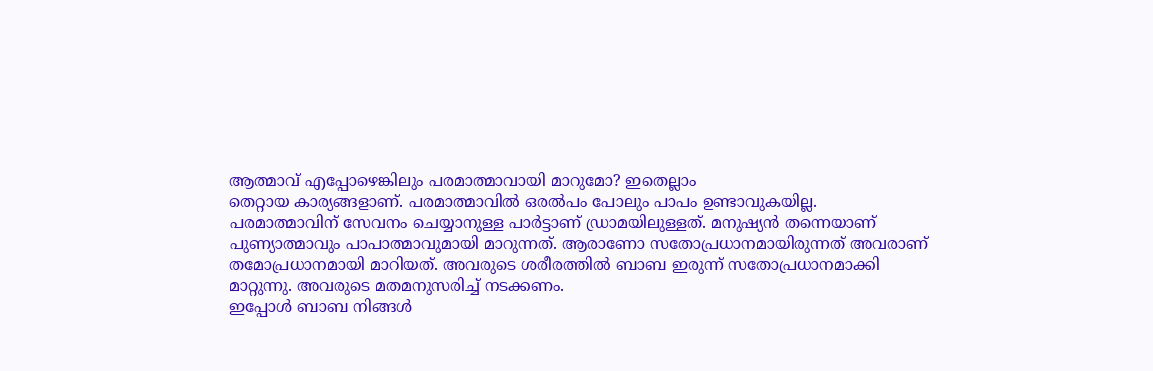ആത്മാവ് എപ്പോഴെങ്കിലും പരമാത്മാവായി മാറുമോ? ഇതെല്ലാം
തെറ്റായ കാര്യങ്ങളാണ്. പരമാത്മാവിൽ ഒരൽപം പോലും പാപം ഉണ്ടാവുകയില്ല.
പരമാത്മാവിന് സേവനം ചെയ്യാനുള്ള പാർട്ടാണ് ഡ്രാമയിലുള്ളത്. മനുഷ്യൻ തന്നെയാണ്
പുണ്യാത്മാവും പാപാത്മാവുമായി മാറുന്നത്. ആരാണോ സതോപ്രധാനമായിരുന്നത് അവരാണ്
തമോപ്രധാനമായി മാറിയത്. അവരുടെ ശരീരത്തിൽ ബാബ ഇരുന്ന് സതോപ്രധാനമാക്കി
മാറ്റുന്നു. അവരുടെ മതമനുസരിച്ച് നടക്കണം.
ഇപ്പോൾ ബാബ നിങ്ങൾ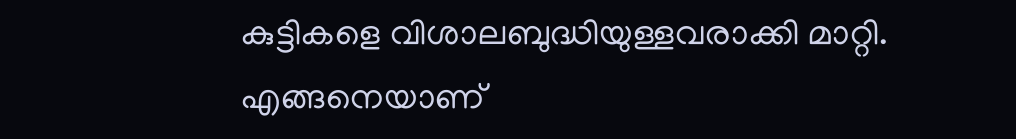കുട്ടികളെ വിശാലബുദ്ധിയുള്ളവരാക്കി മാറ്റി. എങ്ങനെയാണ്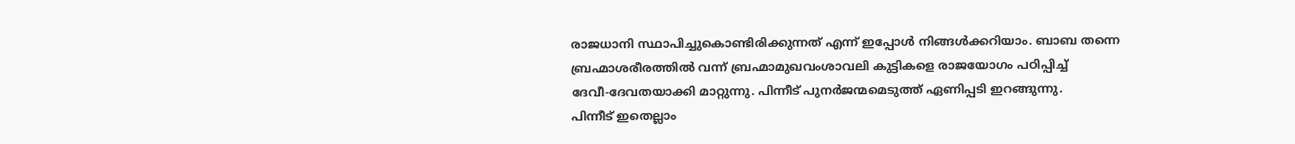രാജധാനി സ്ഥാപിച്ചുകൊണ്ടിരിക്കുന്നത് എന്ന് ഇപ്പോൾ നിങ്ങൾക്കറിയാം. ബാബ തന്നെ
ബ്രഹ്മാശരീരത്തിൽ വന്ന് ബ്രഹ്മാമുഖവംശാവലി കുട്ടികളെ രാജയോഗം പഠിപ്പിച്ച്
ദേവീ-ദേവതയാക്കി മാറ്റുന്നു. പിന്നീട് പുനർജന്മമെടുത്ത് ഏണിപ്പടി ഇറങ്ങുന്നു.
പിന്നീട് ഇതെല്ലാം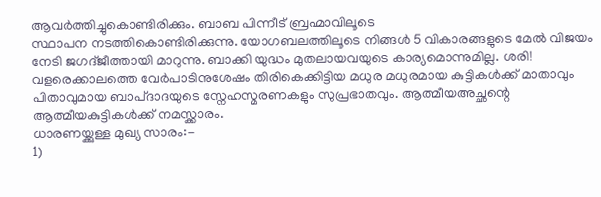ആവർത്തിച്ചുകൊണ്ടിരിക്കും. ബാബ പിന്നീട് ബ്രഹ്മാവിലൂടെ
സ്ഥാപന നടത്തികൊണ്ടിരിക്കുന്നു. യോഗബലത്തിലൂടെ നിങ്ങൾ 5 വികാരങ്ങളുടെ മേൽ വിജയം
നേടി ജഗദ്ജീത്തായി മാറുന്നു. ബാക്കി യുദ്ധം മുതലായവയുടെ കാര്യമൊന്നുമില്ല. ശരി!
വളരെക്കാലത്തെ വേർപാടിനുശേഷം തിരികെക്കിട്ടിയ മധുര മധുരമായ കുട്ടികൾക്ക് മാതാവും
പിതാവുമായ ബാപ്ദാദയുടെ സ്നേഹസ്മരണകളും സുപ്രഭാതവും. ആത്മീയഅച്ഛന്റെ
ആത്മീയകുട്ടികൾക്ക് നമസ്ക്കാരം.
ധാരണയ്ക്കുള്ള മുഖ്യ സാരം:-
1)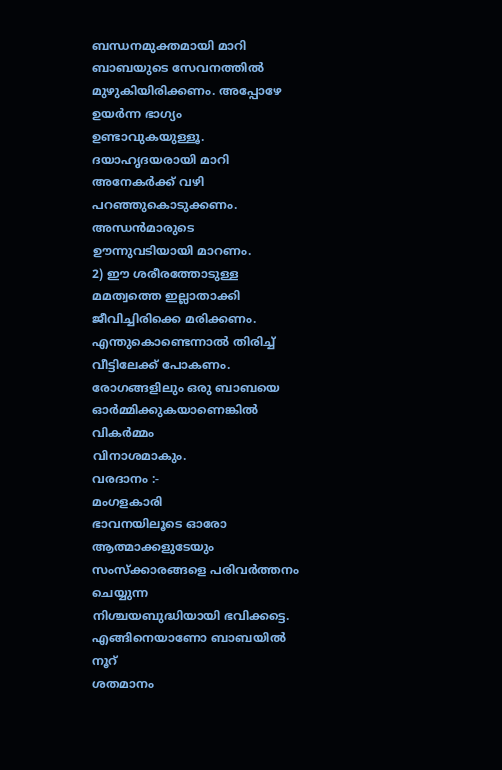ബന്ധനമുക്തമായി മാറി ബാബയുടെ സേവനത്തിൽ മുഴുകിയിരിക്കണം. അപ്പോഴേ ഉയർന്ന ഭാഗ്യം
ഉണ്ടാവുകയുള്ളൂ. ദയാഹൃദയരായി മാറി അനേകർക്ക് വഴി പറഞ്ഞുകൊടുക്കണം. അന്ധൻമാരുടെ
ഊന്നുവടിയായി മാറണം.
2) ഈ ശരീരത്തോടുള്ള
മമത്വത്തെ ഇല്ലാതാക്കി ജീവിച്ചിരിക്കെ മരിക്കണം. എന്തുകൊണ്ടെന്നാൽ തിരിച്ച്
വീട്ടിലേക്ക് പോകണം. രോഗങ്ങളിലും ഒരു ബാബയെ ഓർമ്മിക്കുകയാണെങ്കിൽ വികർമ്മം
വിനാശമാകും.
വരദാനം :-
മംഗളകാരി
ഭാവനയിലൂടെ ഓരോ ആത്മാക്കളുടേയും സംസ്ക്കാരങ്ങളെ പരിവർത്തനം ചെയ്യുന്ന
നിശ്ചയബുദ്ധിയായി ഭവിക്കട്ടെ.
എങ്ങിനെയാണോ ബാബയിൽ നൂറ്
ശതമാനം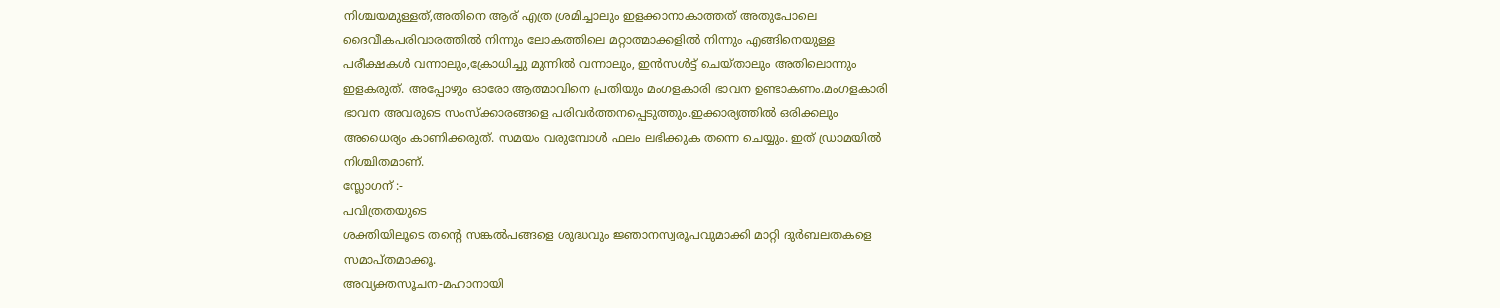നിശ്ചയമുള്ളത്,അതിനെ ആര് എത്ര ശ്രമിച്ചാലും ഇളക്കാനാകാത്തത് അതുപോലെ
ദൈവീകപരിവാരത്തിൽ നിന്നും ലോകത്തിലെ മറ്റാത്മാക്കളിൽ നിന്നും എങ്ങിനെയുള്ള
പരീക്ഷകൾ വന്നാലും,ക്രോധിച്ചു മുന്നിൽ വന്നാലും, ഇൻസൾട്ട് ചെയ്താലും അതിലൊന്നും
ഇളകരുത്. അപ്പോഴും ഓരോ ആത്മാവിനെ പ്രതിയും മംഗളകാരി ഭാവന ഉണ്ടാകണം.മംഗളകാരി
ഭാവന അവരുടെ സംസ്ക്കാരങ്ങളെ പരിവർത്തനപ്പെടുത്തും.ഇക്കാര്യത്തിൽ ഒരിക്കലും
അധൈര്യം കാണിക്കരുത്. സമയം വരുമ്പോൾ ഫലം ലഭിക്കുക തന്നെ ചെയ്യും. ഇത് ഡ്രാമയിൽ
നിശ്ചിതമാണ്.
സ്ലോഗന് :-
പവിത്രതയുടെ
ശക്തിയിലൂടെ തന്റെ സങ്കൽപങ്ങളെ ശുദ്ധവും ജ്ഞാനസ്വരൂപവുമാക്കി മാറ്റി ദുർബലതകളെ
സമാപ്തമാക്കൂ.
അവ്യക്തസൂചന-മഹാനായി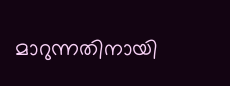മാറുന്നതിനായി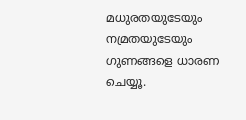മധുരതയുടേയും നമ്രതയുടേയും ഗുണങ്ങളെ ധാരണ ചെയ്യൂ.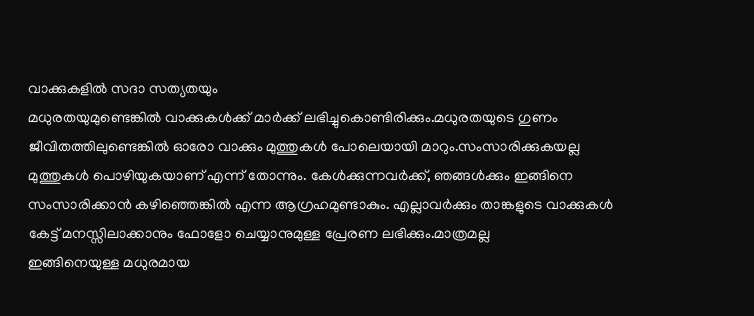വാക്കുകളിൽ സദാ സത്യതയും
മധുരതയുമുണ്ടെങ്കിൽ വാക്കുകൾക്ക് മാർക്ക് ലഭിച്ചുകൊണ്ടിരിക്കും.മധുരതയുടെ ഗുണം
ജീവിതത്തിലുണ്ടെങ്കിൽ ഓരോ വാക്കും മുത്തുകൾ പോലെയായി മാറും.സംസാരിക്കുകയല്ല
മുത്തുകൾ പൊഴിയുകയാണ് എന്ന് തോന്നും. കേൾക്കുന്നവർക്ക്, ഞങ്ങൾക്കും ഇങ്ങിനെ
സംസാരിക്കാൻ കഴിഞ്ഞെങ്കിൽ എന്ന ആഗ്രഹമുണ്ടാകും. എല്ലാവർക്കും താങ്കളുടെ വാക്കുകൾ
കേട്ട് മനസ്സിലാക്കാനും ഫോളോ ചെയ്യാനുമുള്ള പ്രേരണ ലഭിക്കും.മാത്രമല്ല
ഇങ്ങിനെയുള്ള മധുരമായ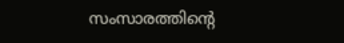സംസാരത്തിന്റെ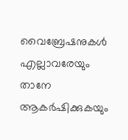വൈബ്രേഷനുകൾ എല്ലാവരേയും താനേ ആകർഷിക്കുകയും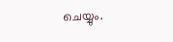ചെയ്യും.